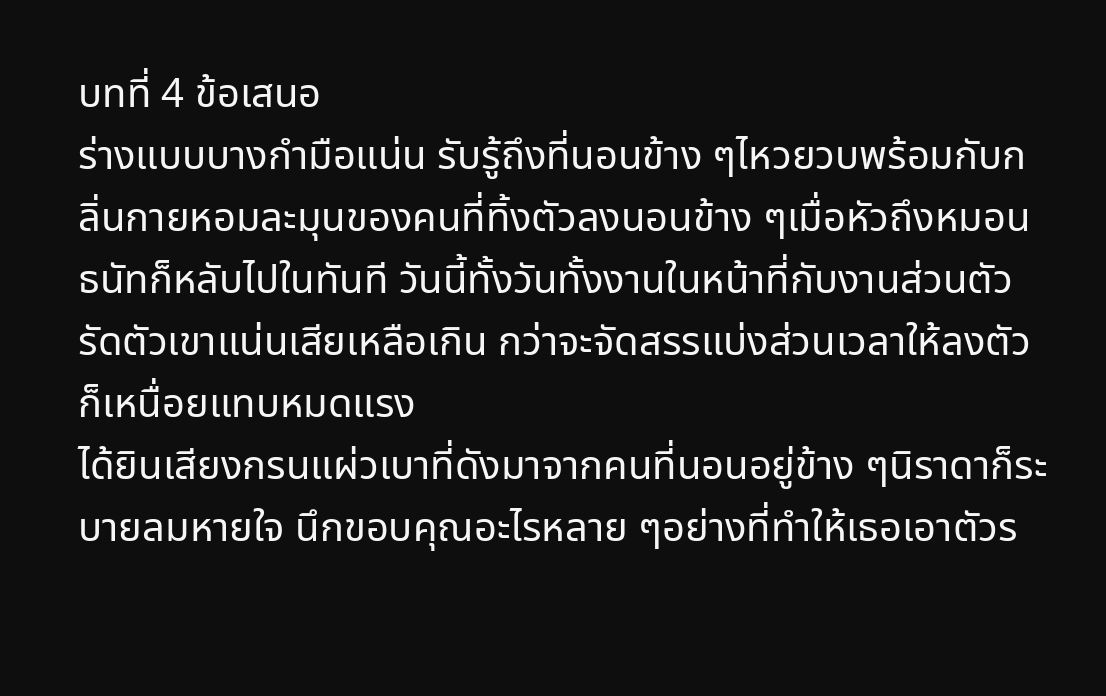บทที่ 4 ข้อเสนอ
ร่างแบบบางกำมือแน่น รับรู้ถึงที่นอนข้าง ๆไหวยวบพร้อมกับกลิ่นกายหอมละมุนของคนที่ทิ้งตัวลงนอนข้าง ๆเมื่อหัวถึงหมอน ธนัทก็หลับไปในทันที วันนี้ทั้งวันทั้งงานในหน้าที่กับงานส่วนตัว รัดตัวเขาแน่นเสียเหลือเกิน กว่าจะจัดสรรแบ่งส่วนเวลาให้ลงตัว ก็เหนื่อยแทบหมดแรง
ได้ยินเสียงกรนแผ่วเบาที่ดังมาจากคนที่นอนอยู่ข้าง ๆนิราดาก็ระบายลมหายใจ นึกขอบคุณอะไรหลาย ๆอย่างที่ทำให้เธอเอาตัวร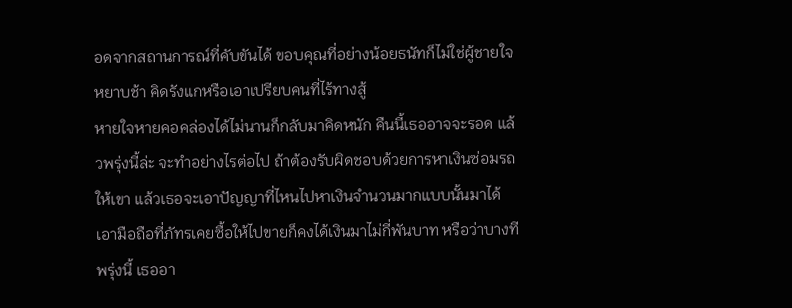อดจากสถานการณ์ที่คับขันได้ ขอบคุณที่อย่างน้อยธนัทก็ไม่ใช่ผู้ชายใจหยาบช้า คิดรังแกหรือเอาเปรียบคนที่ไร้ทางสู้
หายใจหายคอคล่องได้ไม่นานก็กลับมาคิดหนัก คืนนี้เธออาจจะรอด แล้วพรุ่งนี้ล่ะ จะทำอย่างไรต่อไป ถ้าต้องรับผิดชอบด้วยการหาเงินซ่อมรถให้เขา แล้วเธอจะเอาปัญญาที่ไหนไปหาเงินจำนวนมากแบบนั้นมาได้
เอามือถือที่ภัทรเคยซื้อให้ไปขายก็คงได้เงินมาไม่กี่พันบาท หรือว่าบางทีพรุ่งนี้ เธออา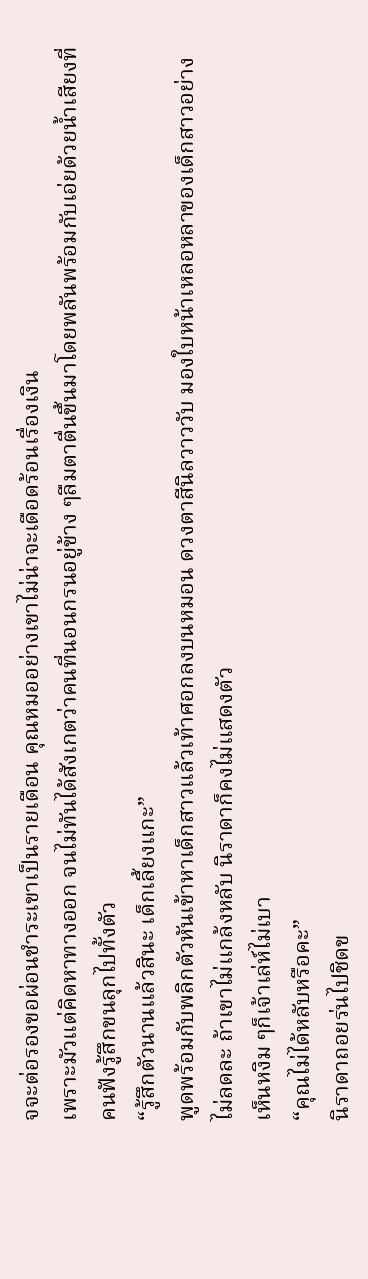จจะต่อรองขอผ่อนชำระเขาเป็นรายเดือน คุณหมออย่างเขาไม่น่าจะเดือดร้อนเรื่องเงิน
เพราะมัวแต่คิดหาทางออก จนไม่ทันได้สังเกตว่าคนที่นอนกรนอยู่ข้าง ๆลืมตาตื่นขึ้นมาโดยพลันพร้อมกับเอ่ยด้วยน้ำเสียงที่คนฟังรู้สึกขนลุกไปทั้งตัว
“รู้สึกตัวนานแล้วสินะ เด็กเลี้ยงแกะ”
พูดพร้อมกับพลิกตัวหันเข้าหาเด็กสาวแล้วเท้าศอกลงบนหมอน ดวงตาสีนิลวาววับ มองใบหน้าเหลอหลาของเด็กสาวอย่างไม่ลดละ ถ้าเขาไม่แกล้งหลับ นิราดาก็คงไม่แสดงตัว
เห็นหงิม ๆก็เจ้าเล่ห์ไม่เบา
“คุณไม่ได้หลับหรือคะ”
นิราดาถอยร่นไปชิดข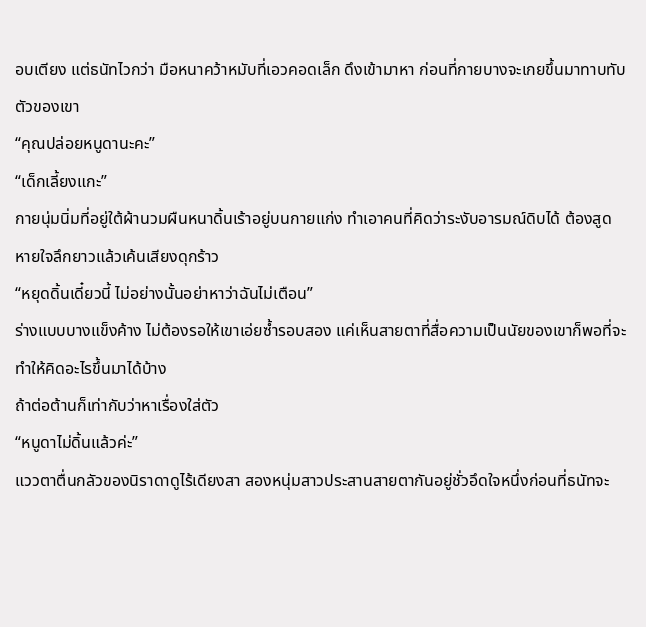อบเตียง แต่ธนัทไวกว่า มือหนาคว้าหมับที่เอวคอดเล็ก ดึงเข้ามาหา ก่อนที่กายบางจะเกยขึ้นมาทาบทับตัวของเขา
“คุณปล่อยหนูดานะคะ”
“เด็กเลี้ยงแกะ”
กายนุ่มนิ่มที่อยู่ใต้ผ้านวมผืนหนาดิ้นเร้าอยู่บนกายแก่ง ทำเอาคนที่คิดว่าระงับอารมณ์ดิบได้ ต้องสูดหายใจลึกยาวแล้วเค้นเสียงดุกร้าว
“หยุดดิ้นเดี๋ยวนี้ ไม่อย่างนั้นอย่าหาว่าฉันไม่เตือน”
ร่างแบบบางแข็งค้าง ไม่ต้องรอให้เขาเอ่ยซ้ำรอบสอง แค่เห็นสายตาที่สื่อความเป็นนัยของเขาก็พอที่จะทำให้คิดอะไรขึ้นมาได้บ้าง
ถ้าต่อต้านก็เท่ากับว่าหาเรื่องใส่ตัว
“หนูดาไม่ดิ้นแล้วค่ะ”
แววตาตื่นกลัวของนิราดาดูไร้เดียงสา สองหนุ่มสาวประสานสายตากันอยู่ชั่วอึดใจหนึ่งก่อนที่ธนัทจะ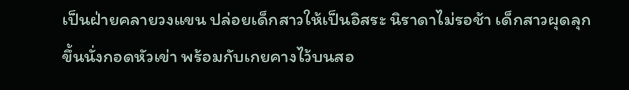เป็นฝ่ายคลายวงแขน ปล่อยเด็กสาวให้เป็นอิสระ นิราดาไม่รอช้า เด็กสาวผุดลุกขึ้นนั่งกอดหัวเข่า พร้อมกับเกยคางไว้บนสอ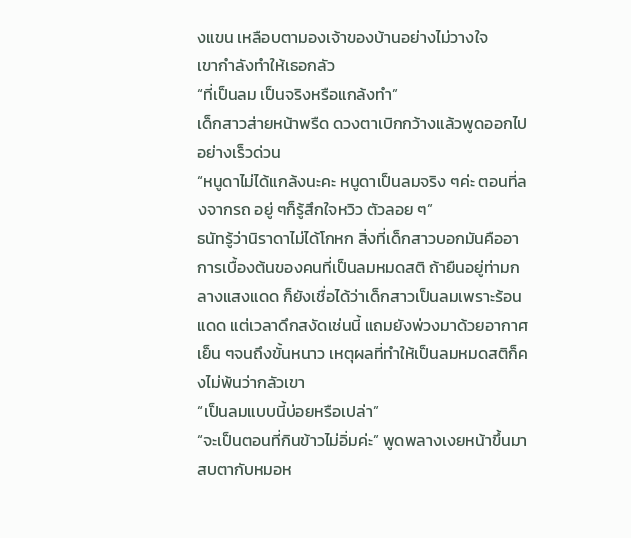งแขน เหลือบตามองเจ้าของบ้านอย่างไม่วางใจ
เขากำลังทำให้เธอกลัว
“ที่เป็นลม เป็นจริงหรือแกล้งทำ”
เด็กสาวส่ายหน้าพรืด ดวงตาเบิกกว้างแล้วพูดออกไปอย่างเร็วด่วน
“หนูดาไม่ได้แกล้งนะคะ หนูดาเป็นลมจริง ๆค่ะ ตอนที่ลงจากรถ อยู่ ๆก็รู้สึกใจหวิว ตัวลอย ๆ”
ธนัทรู้ว่านิราดาไม่ได้โกหก สิ่งที่เด็กสาวบอกมันคืออาการเบื้องต้นของคนที่เป็นลมหมดสติ ถ้ายืนอยู่ท่ามกลางแสงแดด ก็ยังเชื่อได้ว่าเด็กสาวเป็นลมเพราะร้อนแดด แต่เวลาดึกสงัดเช่นนี้ แถมยังพ่วงมาด้วยอากาศเย็น ๆจนถึงขั้นหนาว เหตุผลที่ทำให้เป็นลมหมดสติก็คงไม่พ้นว่ากลัวเขา
“เป็นลมแบบนี้บ่อยหรือเปล่า”
“จะเป็นตอนที่กินข้าวไม่อิ่มค่ะ” พูดพลางเงยหน้าขึ้นมาสบตากับหมอห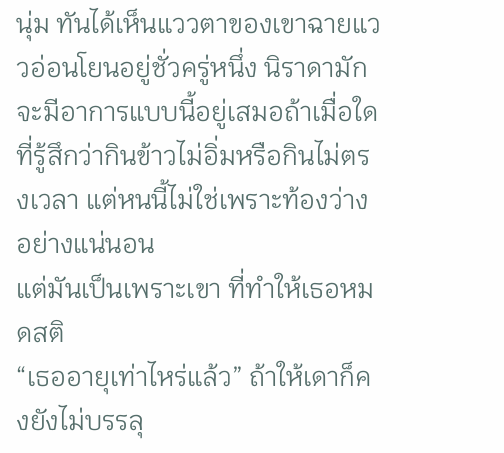นุ่ม ทันได้เห็นแววตาของเขาฉายแววอ่อนโยนอยู่ชั่วครู่หนึ่ง นิราดามักจะมีอาการแบบนี้อยู่เสมอถ้าเมื่อใดที่รู้สึกว่ากินข้าวไม่อิ่มหรือกินไม่ตรงเวลา แต่หนนี้ไม่ใช่เพราะท้องว่างอย่างแน่นอน
แต่มันเป็นเพราะเขา ที่ทำให้เธอหมดสติ
“เธออายุเท่าไหร่แล้ว” ถ้าให้เดาก็คงยังไม่บรรลุ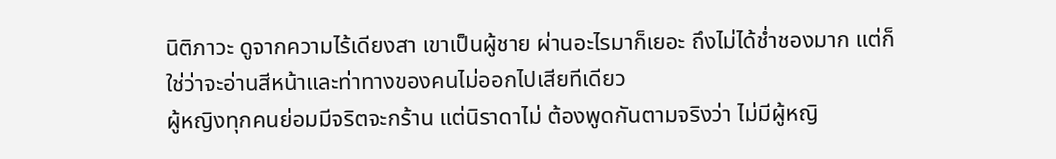นิติภาวะ ดูจากความไร้เดียงสา เขาเป็นผู้ชาย ผ่านอะไรมาก็เยอะ ถึงไม่ได้ช่ำชองมาก แต่ก็ใช่ว่าจะอ่านสีหน้าและท่าทางของคนไม่ออกไปเสียทีเดียว
ผู้หญิงทุกคนย่อมมีจริตจะกร้าน แต่นิราดาไม่ ต้องพูดกันตามจริงว่า ไม่มีผู้หญิ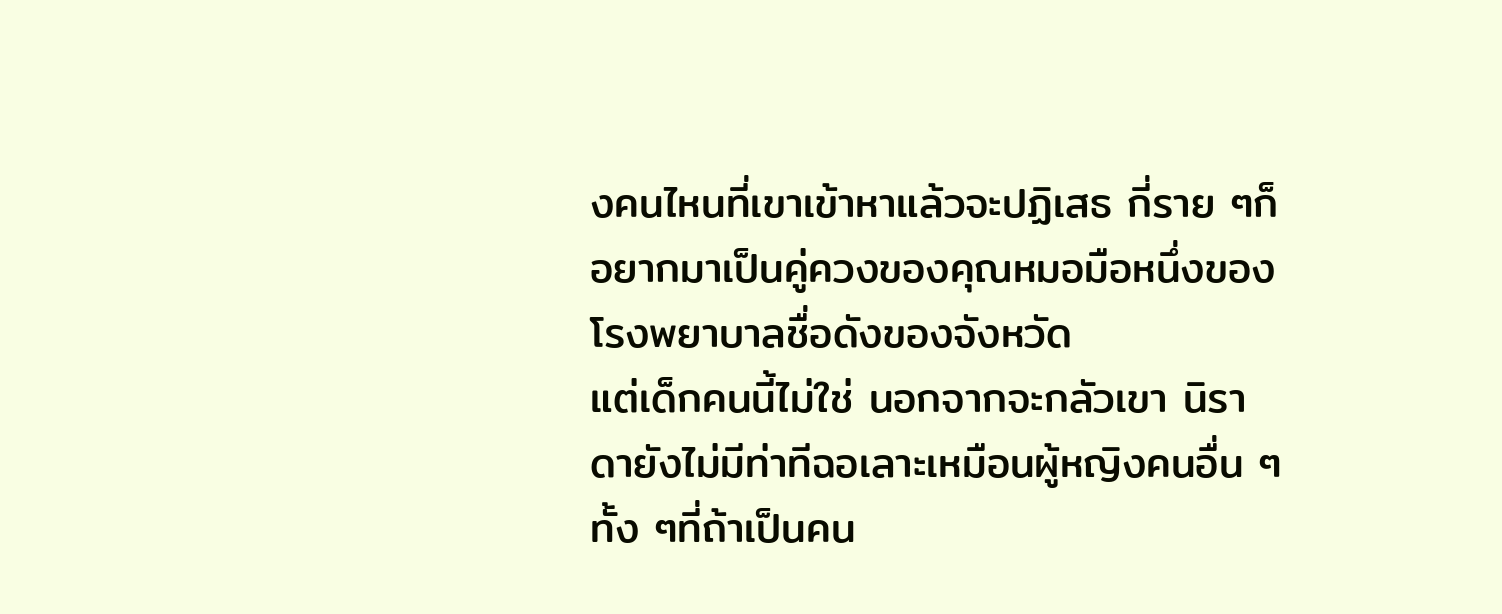งคนไหนที่เขาเข้าหาแล้วจะปฏิเสธ กี่ราย ๆก็อยากมาเป็นคู่ควงของคุณหมอมือหนึ่งของโรงพยาบาลชื่อดังของจังหวัด
แต่เด็กคนนี้ไม่ใช่ นอกจากจะกลัวเขา นิราดายังไม่มีท่าทีฉอเลาะเหมือนผู้หญิงคนอื่น ๆ ทั้ง ๆที่ถ้าเป็นคน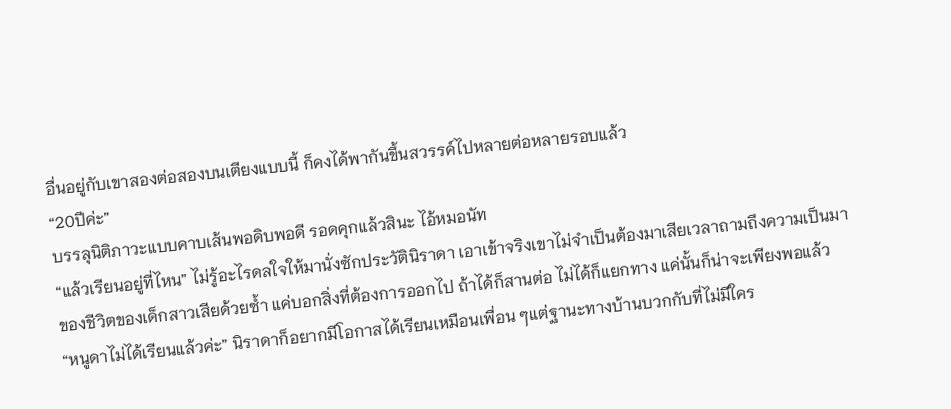อื่นอยู่กับเขาสองต่อสองบนเตียงแบบนี้ ก็คงได้พากันขึ้นสวรรค์ไปหลายต่อหลายรอบแล้ว
“20ปีค่ะ”
บรรลุนิติภาวะแบบคาบเส้นพอดิบพอดี รอดคุกแล้วสินะ ไอ้หมอนัท
“แล้วเรียนอยู่ที่ไหน” ไม่รู้อะไรดลใจให้มานั่งซักประวัตินิราดา เอาเข้าจริงเขาไม่จำเป็นต้องมาเสียเวลาถามถึงความเป็นมาของชีวิตของเด็กสาวเสียด้วยซ้ำ แค่บอกสิ่งที่ต้องการออกไป ถ้าได้ก็สานต่อ ไม่ได้ก็แยกทาง แค่นั้นก็น่าจะเพียงพอแล้ว
“หนูดาไม่ได้เรียนแล้วค่ะ” นิราดาก็อยากมีโอกาสได้เรียนเหมือนเพื่อน ๆแต่ฐานะทางบ้านบวกกับที่ไม่มีใคร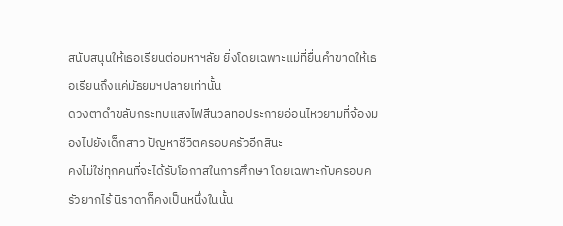สนับสนุนให้เธอเรียนต่อมหาฯลัย ยิ่งโดยเฉพาะแม่ที่ยื่นคำขาดให้เธอเรียนถึงแค่มัธยมฯปลายเท่านั้น
ดวงตาดำขลับกระทบแสงไฟสีนวลทอประกายอ่อนไหวยามที่จ้องมองไปยังเด็กสาว ปัญหาชีวิตครอบครัวอีกสินะ
คงไม่ใช่ทุกคนที่จะได้รับโอกาสในการศึกษา โดยเฉพาะกับครอบครัวยากไร้ นิราดาก็คงเป็นหนึ่งในนั้น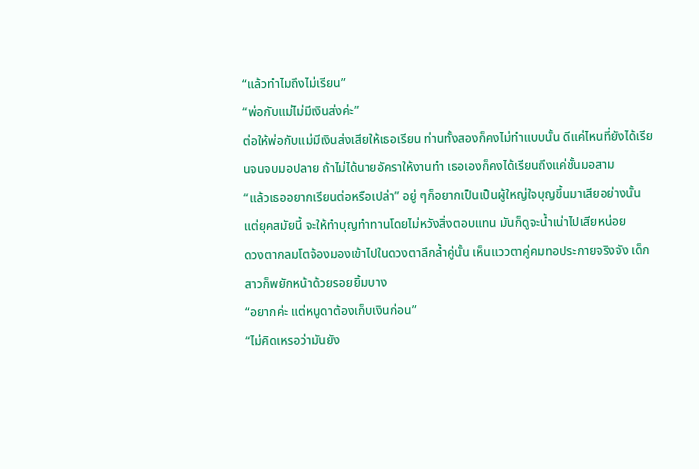“แล้วทำไมถึงไม่เรียน”
“พ่อกับแม่ไม่มีเงินส่งค่ะ”
ต่อให้พ่อกับแม่มีเงินส่งเสียให้เธอเรียน ท่านทั้งสองก็คงไม่ทำแบบนั้น ดีแค่ไหนที่ยังได้เรียนจนจบมอปลาย ถ้าไม่ได้นายอัคราให้งานทำ เธอเองก็คงได้เรียนถึงแค่ชั้นมอสาม
“แล้วเธออยากเรียนต่อหรือเปล่า” อยู่ ๆก็อยากเป็นเป็นผู้ใหญ่ใจบุญขึ้นมาเสียอย่างนั้น แต่ยุคสมัยนี้ จะให้ทำบุญทำทานโดยไม่หวังสิ่งตอบแทน มันก็ดูจะน้ำเน่าไปเสียหน่อย
ดวงตากลมโตจ้องมองเข้าไปในดวงตาลึกล้ำคู่นั้น เห็นแววตาคู่คมทอประกายจริงจัง เด็กสาวก็พยักหน้าด้วยรอยยิ้มบาง
“อยากค่ะ แต่หนูดาต้องเก็บเงินก่อน”
“ไม่คิดเหรอว่ามันยัง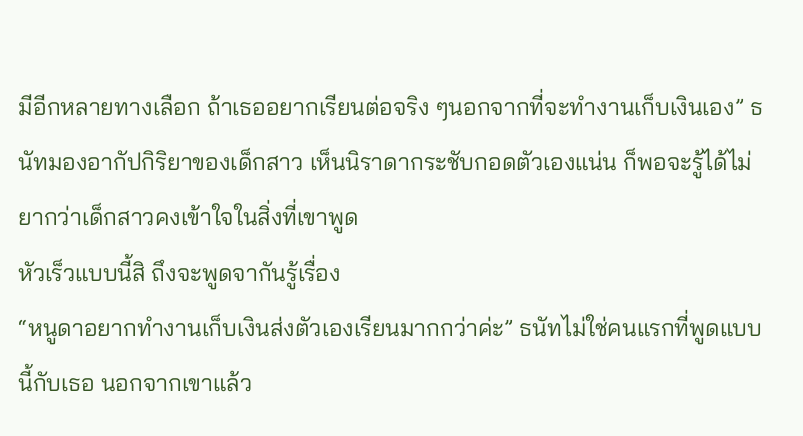มีอีกหลายทางเลือก ถ้าเธออยากเรียนต่อจริง ๆนอกจากที่จะทำงานเก็บเงินเอง” ธนัทมองอากัปกิริยาของเด็กสาว เห็นนิราดากระชับกอดตัวเองแน่น ก็พอจะรู้ได้ไม่ยากว่าเด็กสาวคงเข้าใจในสิ่งที่เขาพูด
หัวเร็วแบบนี้สิ ถึงจะพูดจากันรู้เรื่อง
“หนูดาอยากทำงานเก็บเงินส่งตัวเองเรียนมากกว่าค่ะ” ธนัทไม่ใช่คนแรกที่พูดแบบนี้กับเธอ นอกจากเขาแล้ว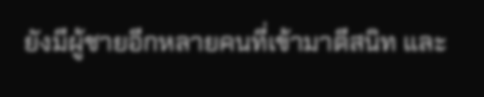ยังมีผู้ชายอีกหลายคนที่เข้ามาตีสนิท และ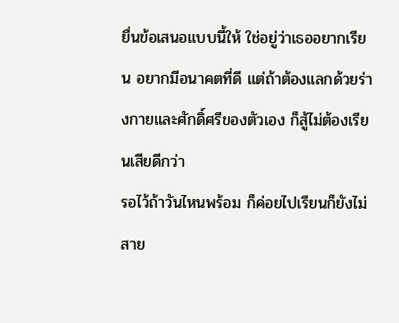ยื่นข้อเสนอแบบนี้ให้ ใช่อยู่ว่าเธออยากเรียน อยากมีอนาคตที่ดี แต่ถ้าต้องแลกด้วยร่างกายและศักดิ์ศรีของตัวเอง ก็สู้ไม่ต้องเรียนเสียดีกว่า
รอไว้ถ้าวันไหนพร้อม ก็ค่อยไปเรียนก็ยังไม่สาย